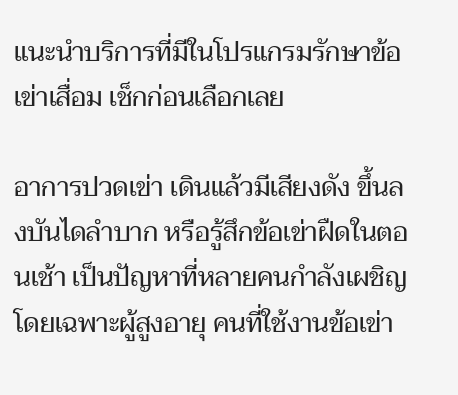แนะนำบริการที่มีในโปรแกรมรักษาข้อเข่าเสื่อม เช็กก่อนเลือกเลย

อาการปวดเข่า เดินแล้วมีเสียงดัง ขึ้นลงบันไดลำบาก หรือรู้สึกข้อเข่าฝืดในตอนเช้า เป็นปัญหาที่หลายคนกำลังเผชิญ โดยเฉพาะผู้สูงอายุ คนที่ใช้งานข้อเข่า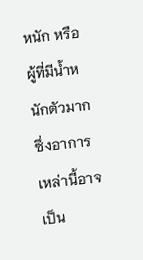หนัก หรือผู้ที่มีน้ำหนักตัวมาก ซึ่งอาการเหล่านี้อาจเป็น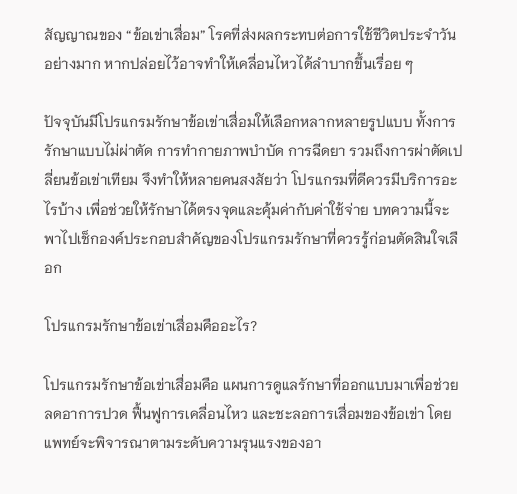สัญญาณของ “ข้อเข่าเสื่อม” โรคที่ส่งผลกระทบต่อการใช้ชีวิตประจำวันอย่างมาก หากปล่อยไว้อาจทำให้เคลื่อนไหวได้ลำบากขึ้นเรื่อย ๆ

ปัจจุบันมีโปรแกรมรักษาข้อเข่าเสื่อมให้เลือกหลากหลายรูปแบบ ทั้งการรักษาแบบไม่ผ่าตัด การทำกายภาพบำบัด การฉีดยา รวมถึงการผ่าตัดเปลี่ยนข้อเข่าเทียม จึงทำให้หลายคนสงสัยว่า โปรแกรมที่ดีควรมีบริการอะไรบ้าง เพื่อช่วยให้รักษาได้ตรงจุดและคุ้มค่ากับค่าใช้จ่าย บทความนี้จะพาไปเช็กองค์ประกอบสำคัญของโปรแกรมรักษาที่ควรรู้ก่อนตัดสินใจเลือก

โปรแกรมรักษาข้อเข่าเสื่อมคืออะไร?

โปรแกรมรักษาข้อเข่าเสื่อมคือ แผนการดูแลรักษาที่ออกแบบมาเพื่อช่วยลดอาการปวด ฟื้นฟูการเคลื่อนไหว และชะลอการเสื่อมของข้อเข่า โดยแพทย์จะพิจารณาตามระดับความรุนแรงของอา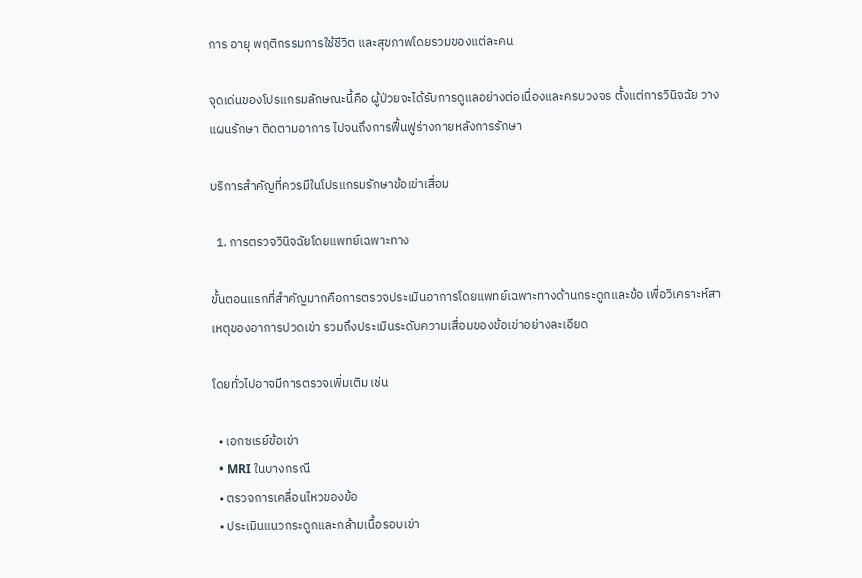การ อายุ พฤติกรรมการใช้ชีวิต และสุขภาพโดยรวมของแต่ละคน

จุดเด่นของโปรแกรมลักษณะนี้คือ ผู้ป่วยจะได้รับการดูแลอย่างต่อเนื่องและครบวงจร ตั้งแต่การวินิจฉัย วางแผนรักษา ติดตามอาการ ไปจนถึงการฟื้นฟูร่างกายหลังการรักษา

บริการสำคัญที่ควรมีในโปรแกรมรักษาข้อเข่าเสื่อม

  1. การตรวจวินิจฉัยโดยแพทย์เฉพาะทาง

ขั้นตอนแรกที่สำคัญมากคือการตรวจประเมินอาการโดยแพทย์เฉพาะทางด้านกระดูกและข้อ เพื่อวิเคราะห์สาเหตุของอาการปวดเข่า รวมถึงประเมินระดับความเสื่อมของข้อเข่าอย่างละเอียด

โดยทั่วไปอาจมีการตรวจเพิ่มเติม เช่น

  • เอกซเรย์ข้อเข่า
  • MRI ในบางกรณี
  • ตรวจการเคลื่อนไหวของข้อ
  • ประเมินแนวกระดูกและกล้ามเนื้อรอบเข่า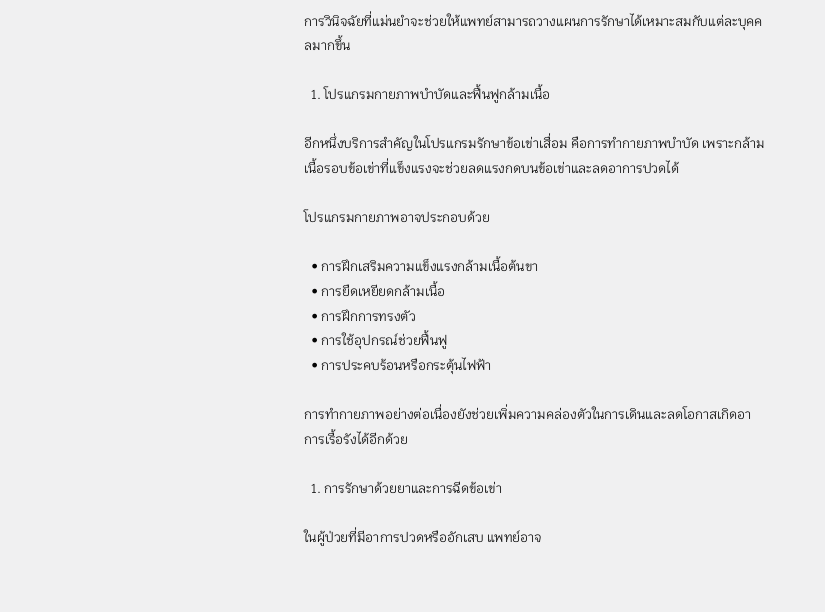การวินิจฉัยที่แม่นยำจะช่วยให้แพทย์สามารถวางแผนการรักษาได้เหมาะสมกับแต่ละบุคคลมากขึ้น

  1. โปรแกรมกายภาพบำบัดและฟื้นฟูกล้ามเนื้อ

อีกหนึ่งบริการสำคัญในโปรแกรมรักษาข้อเข่าเสื่อม คือการทำกายภาพบำบัด เพราะกล้ามเนื้อรอบข้อเข่าที่แข็งแรงจะช่วยลดแรงกดบนข้อเข่าและลดอาการปวดได้

โปรแกรมกายภาพอาจประกอบด้วย

  • การฝึกเสริมความแข็งแรงกล้ามเนื้อต้นขา
  • การยืดเหยียดกล้ามเนื้อ
  • การฝึกการทรงตัว
  • การใช้อุปกรณ์ช่วยฟื้นฟู
  • การประคบร้อนหรือกระตุ้นไฟฟ้า

การทำกายภาพอย่างต่อเนื่องยังช่วยเพิ่มความคล่องตัวในการเดินและลดโอกาสเกิดอาการเรื้อรังได้อีกด้วย

  1. การรักษาด้วยยาและการฉีดข้อเข่า

ในผู้ป่วยที่มีอาการปวดหรืออักเสบ แพทย์อาจ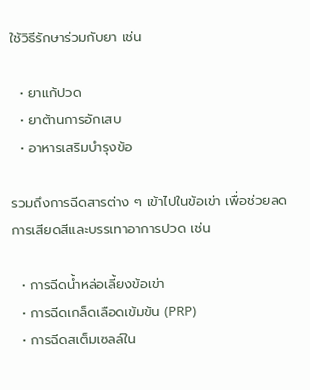ใช้วิธีรักษาร่วมกับยา เช่น

  • ยาแก้ปวด
  • ยาต้านการอักเสบ
  • อาหารเสริมบำรุงข้อ

รวมถึงการฉีดสารต่าง ๆ เข้าไปในข้อเข่า เพื่อช่วยลดการเสียดสีและบรรเทาอาการปวด เช่น

  • การฉีดน้ำหล่อเลี้ยงข้อเข่า
  • การฉีดเกล็ดเลือดเข้มข้น (PRP)
  • การฉีดสเต็มเซลล์ใน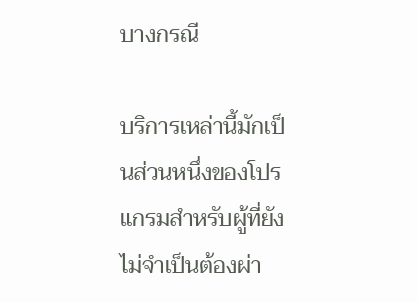บางกรณี

บริการเหล่านี้มักเป็นส่วนหนึ่งของโปรแกรมสำหรับผู้ที่ยังไม่จำเป็นต้องผ่า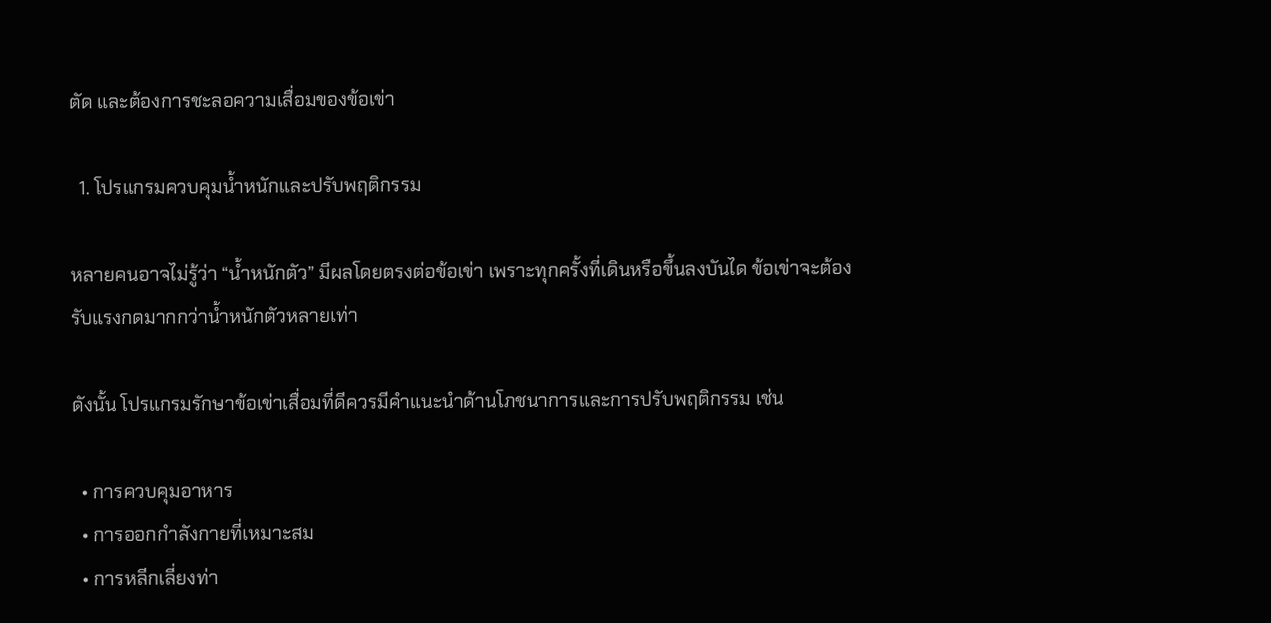ตัด และต้องการชะลอความเสื่อมของข้อเข่า

  1. โปรแกรมควบคุมน้ำหนักและปรับพฤติกรรม

หลายคนอาจไม่รู้ว่า “น้ำหนักตัว” มีผลโดยตรงต่อข้อเข่า เพราะทุกครั้งที่เดินหรือขึ้นลงบันได ข้อเข่าจะต้องรับแรงกดมากกว่าน้ำหนักตัวหลายเท่า

ดังนั้น โปรแกรมรักษาข้อเข่าเสื่อมที่ดีควรมีคำแนะนำด้านโภชนาการและการปรับพฤติกรรม เช่น

  • การควบคุมอาหาร
  • การออกกำลังกายที่เหมาะสม
  • การหลีกเลี่ยงท่า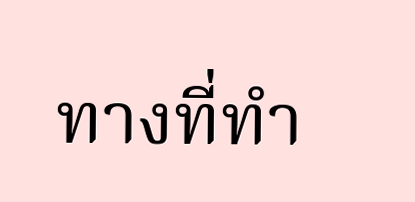ทางที่ทำ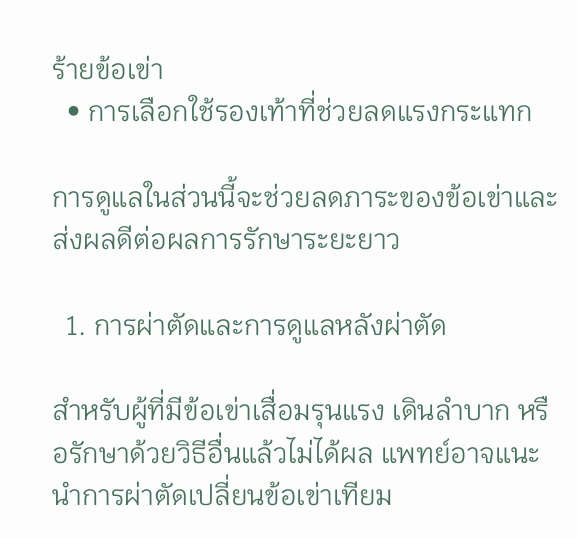ร้ายข้อเข่า
  • การเลือกใช้รองเท้าที่ช่วยลดแรงกระแทก

การดูแลในส่วนนี้จะช่วยลดภาระของข้อเข่าและส่งผลดีต่อผลการรักษาระยะยาว

  1. การผ่าตัดและการดูแลหลังผ่าตัด

สำหรับผู้ที่มีข้อเข่าเสื่อมรุนแรง เดินลำบาก หรือรักษาด้วยวิธีอื่นแล้วไม่ได้ผล แพทย์อาจแนะนำการผ่าตัดเปลี่ยนข้อเข่าเทียม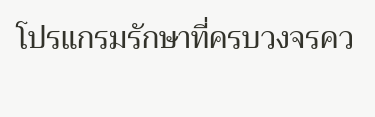โปรแกรมรักษาที่ครบวงจรคว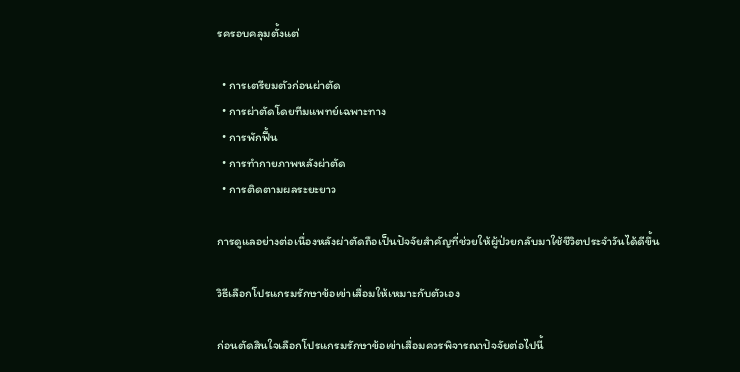รครอบคลุมตั้งแต่

  • การเตรียมตัวก่อนผ่าตัด
  • การผ่าตัดโดยทีมแพทย์เฉพาะทาง
  • การพักฟื้น
  • การทำกายภาพหลังผ่าตัด
  • การติดตามผลระยะยาว

การดูแลอย่างต่อเนื่องหลังผ่าตัดถือเป็นปัจจัยสำคัญที่ช่วยให้ผู้ป่วยกลับมาใช้ชีวิตประจำวันได้ดีขึ้น

วิธีเลือกโปรแกรมรักษาข้อเข่าเสื่อมให้เหมาะกับตัวเอง

ก่อนตัดสินใจเลือกโปรแกรมรักษาข้อเข่าเสื่อมควรพิจารณาปัจจัยต่อไปนี้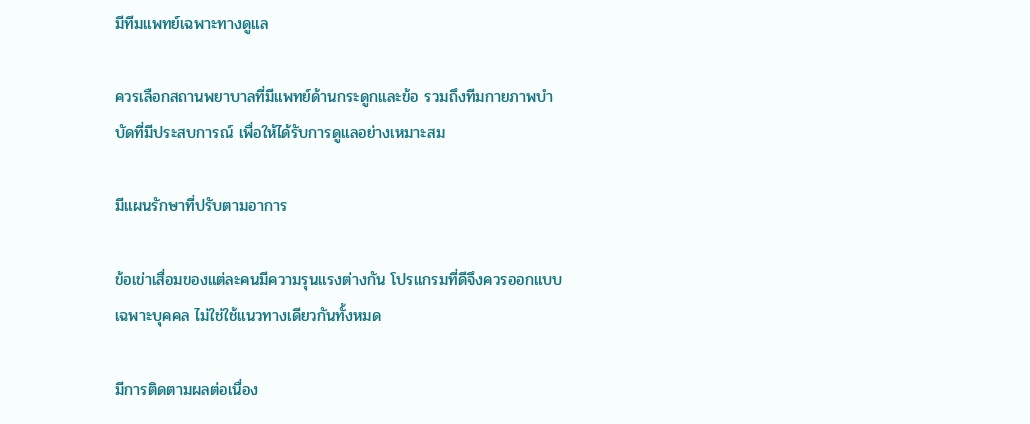มีทีมแพทย์เฉพาะทางดูแล

ควรเลือกสถานพยาบาลที่มีแพทย์ด้านกระดูกและข้อ รวมถึงทีมกายภาพบำบัดที่มีประสบการณ์ เพื่อให้ได้รับการดูแลอย่างเหมาะสม

มีแผนรักษาที่ปรับตามอาการ

ข้อเข่าเสื่อมของแต่ละคนมีความรุนแรงต่างกัน โปรแกรมที่ดีจึงควรออกแบบเฉพาะบุคคล ไม่ใช่ใช้แนวทางเดียวกันทั้งหมด

มีการติดตามผลต่อเนื่อง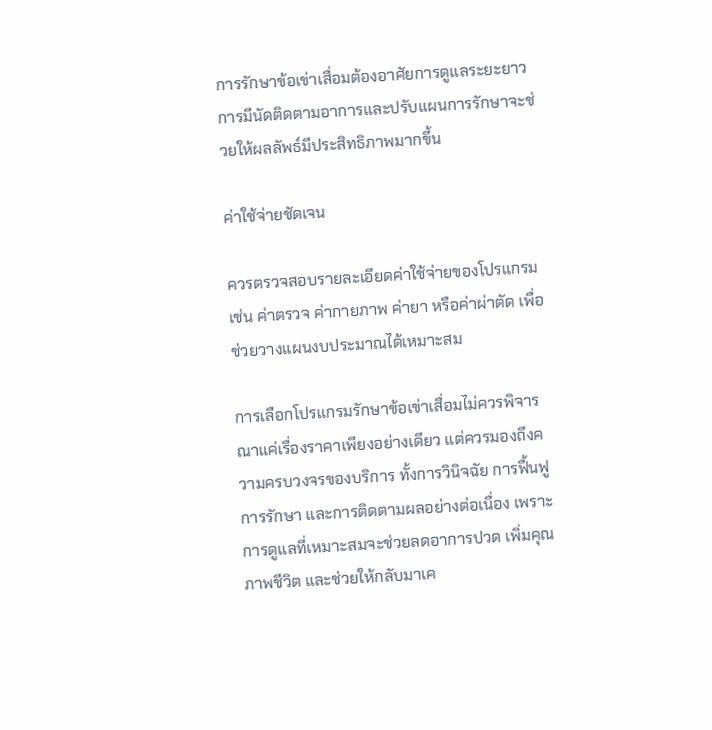การรักษาข้อเข่าเสื่อมต้องอาศัยการดูแลระยะยาว การมีนัดติดตามอาการและปรับแผนการรักษาจะช่วยให้ผลลัพธ์มีประสิทธิภาพมากขึ้น

ค่าใช้จ่ายชัดเจน

ควรตรวจสอบรายละเอียดค่าใช้จ่ายของโปรแกรม เช่น ค่าตรวจ ค่ากายภาพ ค่ายา หรือค่าผ่าตัด เพื่อช่วยวางแผนงบประมาณได้เหมาะสม

การเลือกโปรแกรมรักษาข้อเข่าเสื่อมไม่ควรพิจารณาแค่เรื่องราคาเพียงอย่างเดียว แต่ควรมองถึงความครบวงจรของบริการ ทั้งการวินิจฉัย การฟื้นฟู การรักษา และการติดตามผลอย่างต่อเนื่อง เพราะการดูแลที่เหมาะสมจะช่วยลดอาการปวด เพิ่มคุณภาพชีวิต และช่วยให้กลับมาเค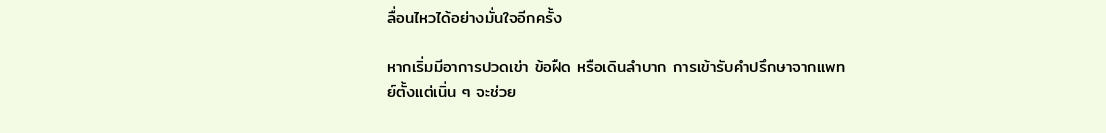ลื่อนไหวได้อย่างมั่นใจอีกครั้ง

หากเริ่มมีอาการปวดเข่า ข้อฝืด หรือเดินลำบาก การเข้ารับคำปรึกษาจากแพทย์ตั้งแต่เนิ่น ๆ จะช่วย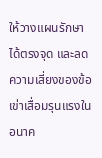ให้วางแผนรักษาได้ตรงจุด และลดความเสี่ยงของข้อเข่าเสื่อมรุนแรงในอนาค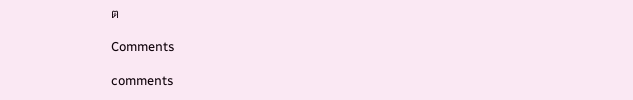ต

Comments

comments